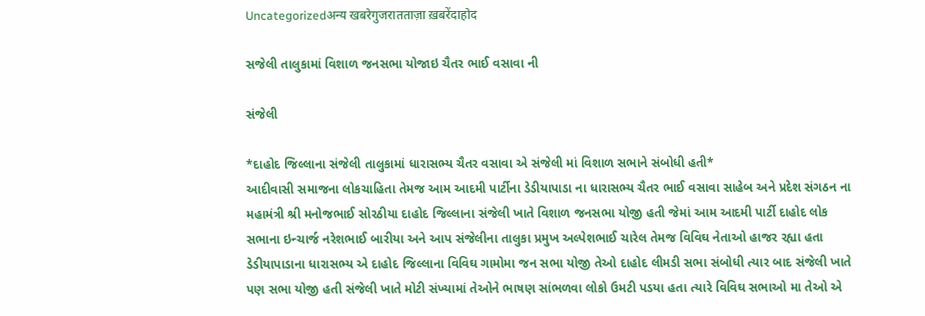Uncategorizedअन्य खबरेगुजरातताज़ा ख़बरेंदाहोद

સજેલી તાલુકામાં વિશાળ જનસભા યોજાઇ ચૈતર ભાઈ વસાવા ની

સંજેલી

*દાહોદ જિલ્લાના સંજેલી તાલુકામાં ધારાસભ્ય ચૈતર વસાવા એ સંજેલી માં વિશાળ સભાને સંબોધી હતી*
આદીવાસી સમાજના લોકચાહિતા તેમજ આમ આદમી પાર્ટીના ડેડીયાપાડા ના ધારાસભ્ય ચૈતર ભાઈ વસાવા સાહેબ અને પ્રદેશ સંગઠન ના મહામંત્રી શ્રી મનોજભાઈ સોરઠીયા દાહોદ જિલ્લાના સંજેલી ખાતે વિશાળ જનસભા યોજી હતી જેમાં આમ આદમી પાર્ટી દાહોદ લોક સભાના ઇન્ચાર્જ નરેશભાઈ બારીયા અને આપ સંજેલીના તાલુકા પ્રમુખ અલ્પેશભાઈ ચારેલ તેમજ વિવિઘ નેતાઓ હાજર રહ્યા હતા ડેડીયાપાડાના ધારાસભ્ય એ દાહોદ જિલ્લાના વિવિઘ ગામોમા જન સભા યોજી તેઓ દાહોદ લીમડી સભા સંબોધી ત્યાર બાદ સંજેલી ખાતે પણ સભા યોજી હતી સંજેલી ખાતે મોટી સંખ્યામાં તેઓને ભાષણ સાંભળવા લોકો ઉમટી પડયા હતા ત્યારે વિવિઘ સભાઓ મા તેઓ એ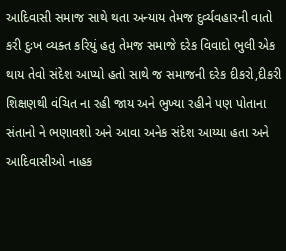આદિવાસી સમાજ સાથે થતા અન્યાય તેમજ દુર્વ્યવહારની વાતો કરી દુઃખ વ્યક્ત કરિયું હતુ તેમજ સમાજે દરેક વિવાદો ભુલી એક થાય તેવો સંદેશ આપ્યો હતો સાથે જ સમાજની દરેક દીકરો,દીકરી શિક્ષણથી વંચિત ના રહી જાય અને ભુખ્યા રહીને પણ પોતાના સંતાનો ને ભણાવશો અને આવા અનેક સંદેશ આય્યા હતા અને આદિવાસીઓ નાહક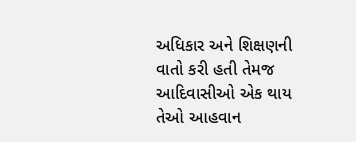અધિકાર અને શિક્ષણની વાતો કરી હતી તેમજ આદિવાસીઓ એક થાય તેઓ આહવાન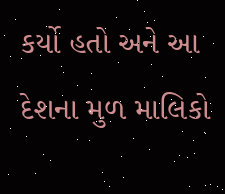કર્યો હતો અને આ દેશના મુળ માલિકો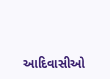આદિવાસીઓ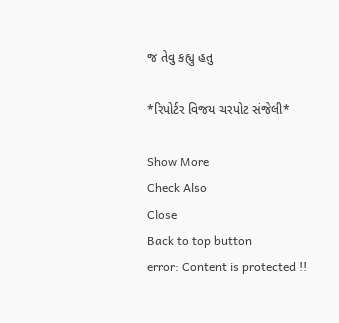જ તેવુ કહ્યુ હતુ

*રિપોર્ટર વિજય ચરપોટ સંજેલી*

Show More
Check Also
Close
Back to top button
error: Content is protected !!